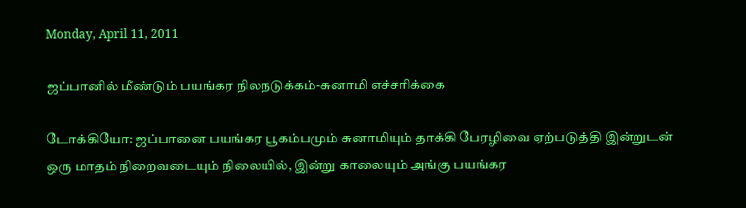Monday, April 11, 2011

ஜப்பானில் மீண்டும் பயங்கர நிலநடுக்கம்-சுனாமி எச்சரிக்கை

டோக்கியோ: ஜப்பானை பயங்கர பூகம்பமும் சுனாமியும் தாக்கி பேரழிவை ஏற்படுத்தி இன்றுடன் ஒரு மாதம் நிறைவடையும் நிலையில், இன்று காலையும் அங்கு பயங்கர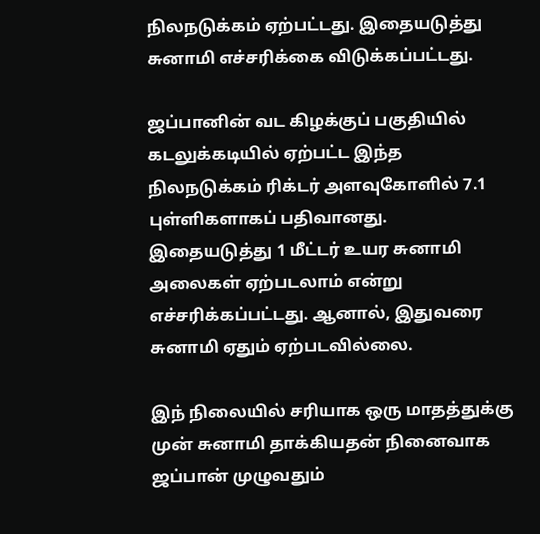நிலநடுக்கம் ஏற்பட்டது. இதையடுத்து சுனாமி எச்சரிக்கை விடுக்கப்பட்டது.

ஜப்பானின் வட கிழக்குப் பகுதியில் கடலுக்கடியில் ஏற்பட்ட இந்த நிலநடுக்கம் ரிக்டர் அளவுகோளில் 7.1 புள்ளிகளாகப் பதிவானது. இதையடுத்து 1 மீட்டர் உயர சுனாமி அலைகள் ஏற்படலாம் என்று எச்சரிக்கப்பட்டது. ஆனால், இதுவரை சுனாமி ஏதும் ஏற்படவில்லை.

இந் நிலையில் சரியாக ஒரு மாதத்துக்கு முன் சுனாமி தாக்கியதன் நினைவாக ஜப்பான் முழுவதும்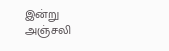இன்று அஞ்சலி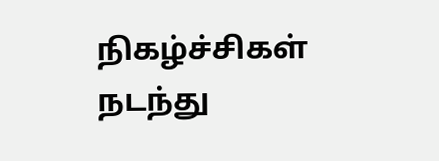நிகழ்ச்சிகள் நடந்து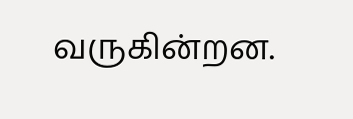வருகின்றன.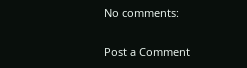No comments:

Post a Comment